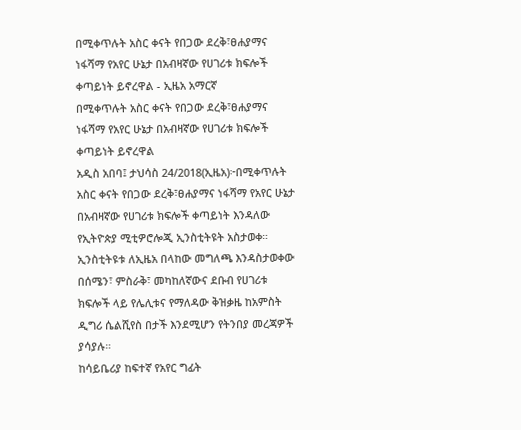በሚቀጥሉት አስር ቀናት የበጋው ደረቅ፣ፀሐያማና ነፋሻማ የአየር ሁኔታ በአብዛኛው የሀገሪቱ ክፍሎች ቀጣይነት ይኖረዋል - ኢዜአ አማርኛ
በሚቀጥሉት አስር ቀናት የበጋው ደረቅ፣ፀሐያማና ነፋሻማ የአየር ሁኔታ በአብዛኛው የሀገሪቱ ክፍሎች ቀጣይነት ይኖረዋል
አዲስ አበባ፤ ታህሳስ 24/2018(ኢዜአ)፦በሚቀጥሉት አስር ቀናት የበጋው ደረቅ፣ፀሐያማና ነፋሻማ የአየር ሁኔታ በአብዛኛው የሀገሪቱ ክፍሎች ቀጣይነት እንዳለው የኢትዮጵያ ሚቲዎሮሎጂ ኢንስቲትዩት አስታወቀ።
ኢንስቲትዩቱ ለኢዜአ በላከው መግለጫ እንዳስታወቀው በሰሜን፣ ምስራቅ፣ መካከለኛውና ደቡብ የሀገሪቱ ክፍሎች ላይ የሌሊቱና የማለዳው ቅዝቃዜ ከአምስት ዲግሪ ሴልሺየስ በታች እንደሚሆን የትንበያ መረጃዎች ያሳያሉ።
ከሳይቤሪያ ከፍተኛ የአየር ግፊት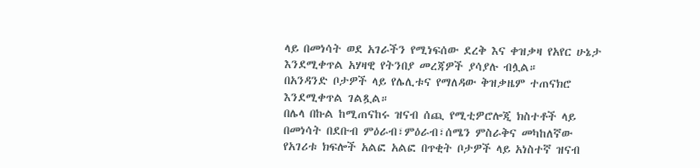ላይ በመነሳት ወደ አገራችን የሚነፍሰው ደረቅ እና ቀዝቃዛ የአየር ሁኔታ እንደሚቀጥል አሃዛዊ የትንበያ መረጃዎች ያሳያሉ ብሏል።
በአንዳንድ ቦታዎች ላይ የሌሊቱና የማለዳው ቅዝቃዜም ተጠናክሮ እንደሚቀጥል ገልጿል።
በሌላ በኩል ከሚጠናከሩ ዝናብ ሰጪ የሚቲዎሮሎጂ ክስተቶች ላይ በመነሳት በደቡብ ምዕራብ፣ምዕራብ፣ሰሜን ምስራቅና መካከለኛው የአገሪቱ ክፍሎች አልፎ አልፎ በጥቂት ቦታዎች ላይ አነስተኛ ዝናብ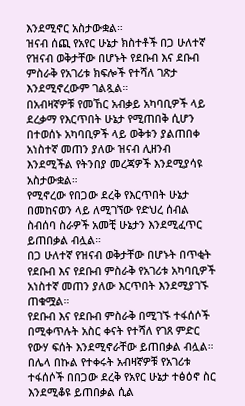እንደሚኖር አስታውቋል።
ዝናብ ሰጪ የአየር ሁኔታ ክስተቶች በጋ ሁለተኛ የዝናብ ወቅታቸው በሆኑት የደቡብ እና ደቡብ ምስራቅ የአገሪቱ ክፍሎች የተሻለ ገጽታ እንደሚኖረውም ገልጿል።
በአብዛኛዎቹ የመኸር አብቃይ አካባቢዎች ላይ ደረቃማ የእርጥበት ሁኔታ የሚጠበቅ ሲሆን በተወሰኑ አካባቢዎች ላይ ወቅቱን ያልጠበቀ አነስተኛ መጠን ያለው ዝናብ ሊዘንብ እንደሚችል የትንበያ መረጃዎች እንደሚያሳዩ አስታውቋል።
የሚኖረው የበጋው ደረቅ የእርጥበት ሁኔታ በመከናወን ላይ ለሚገኘው የድህረ ሰብል ስብሰባ ስራዎች አመቺ ሁኔታን እንደሚፈጥር ይጠበቃል ብሏል።
በጋ ሁለተኛ የዝናብ ወቅታቸው በሆኑት በጥቂት የደቡብ እና የደቡብ ምስራቅ የአገሪቱ አካባቢዎች አነስተኛ መጠን ያለው እርጥበት እንደሚያገኙ ጠቁሟል።
የደቡብ እና የደቡብ ምስራቅ በሚገኙ ተፋሰሶች በሚቀጥሉት አስር ቀናት የተሻለ የገጸ ምድር የውሃ ፍሰት እንደሚኖራቸው ይጠበቃል ብሏል።
በሌላ በኩል የተቀሩት አብዛኛዎቹ የአገሪቱ ተፋሰሶች በበጋው ደረቅ የአየር ሁኔታ ተፅዕኖ ስር እንደሚቆዩ ይጠበቃል ሲል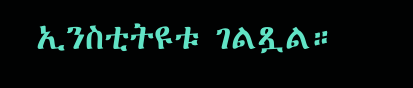ኢንስቲትዩቱ ገልጿል።